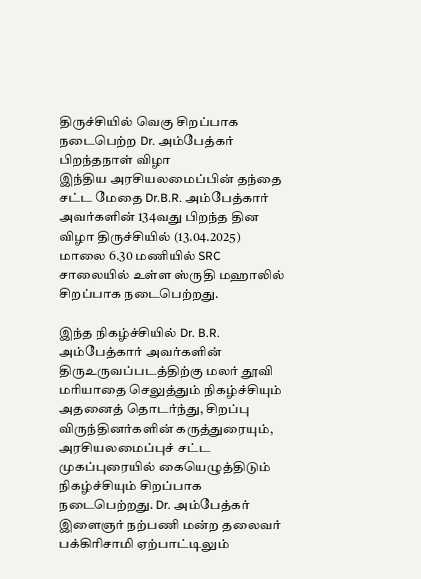திருச்சியில் வெகு சிறப்பாக நடைபெற்ற Dr. அம்பேத்கர் பிறந்தநாள் விழா
இந்திய அரசியலமைப்பின் தந்தை சட்ட மேதை Dr.B.R. அம்பேத்கார் அவர்களின் 134வது பிறந்த தின விழா திருச்சியில் (13.04.2025) மாலை 6.30 மணியில் SRC சாலையில் உள்ள ஸ்ருதி மஹாலில் சிறப்பாக நடைபெற்றது.

இந்த நிகழ்ச்சியில் Dr. B.R. அம்பேத்கார் அவர்களின் திருஉருவப்படத்திற்கு மலர் தூவி மரியாதை செலுத்தும் நிகழ்ச்சியும் அதனைத் தொடர்ந்து, சிறப்பு விருந்தினர்களின் கருத்துரையும், அரசியலமைப்புச் சட்ட முகப்புரையில் கையெழுத்திடும் நிகழ்ச்சியும் சிறப்பாக நடைபெற்றது. Dr. அம்பேத்கர் இளைஞர் நற்பணி மன்ற தலைவர் பக்கிரிசாமி ஏற்பாட்டிலும்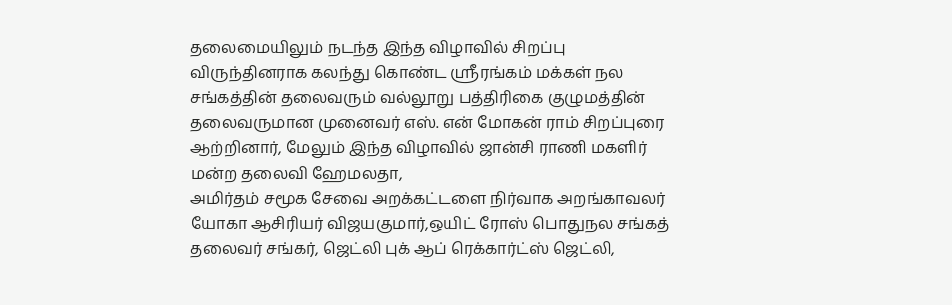தலைமையிலும் நடந்த இந்த விழாவில் சிறப்பு விருந்தினராக கலந்து கொண்ட ஸ்ரீரங்கம் மக்கள் நல சங்கத்தின் தலைவரும் வல்லூறு பத்திரிகை குழுமத்தின் தலைவருமான முனைவர் எஸ். என் மோகன் ராம் சிறப்புரை ஆற்றினார், மேலும் இந்த விழாவில் ஜான்சி ராணி மகளிர் மன்ற தலைவி ஹேமலதா,
அமிர்தம் சமூக சேவை அறக்கட்டளை நிர்வாக அறங்காவலர் யோகா ஆசிரியர் விஜயகுமார்,ஒயிட் ரோஸ் பொதுநல சங்கத் தலைவர் சங்கர், ஜெட்லி புக் ஆப் ரெக்கார்ட்ஸ் ஜெட்லி,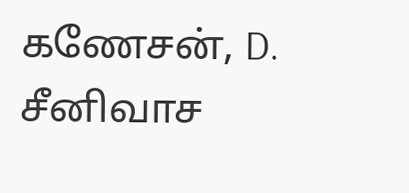கணேசன், D. சீனிவாச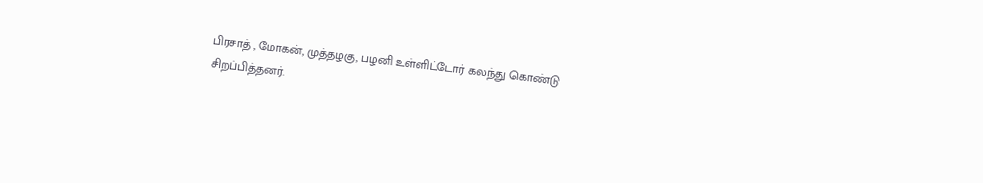பிரசாத் , மோகன், முத்தழகு, பழனி உள்ளிட்டோர் கலந்து கொண்டு சிறப்பித்தனர்.